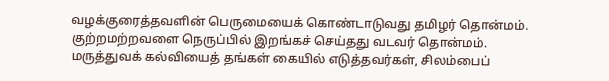வழக்குரைத்தவளின் பெருமையைக் கொண்டாடுவது தமிழர் தொன்மம். குற்றமற்றவளை நெருப்பில் இறங்கச் செய்தது வடவர் தொன்மம். மருத்துவக் கல்வியைத் தங்கள் கையில் எடுத்தவர்கள், சிலம்பைப்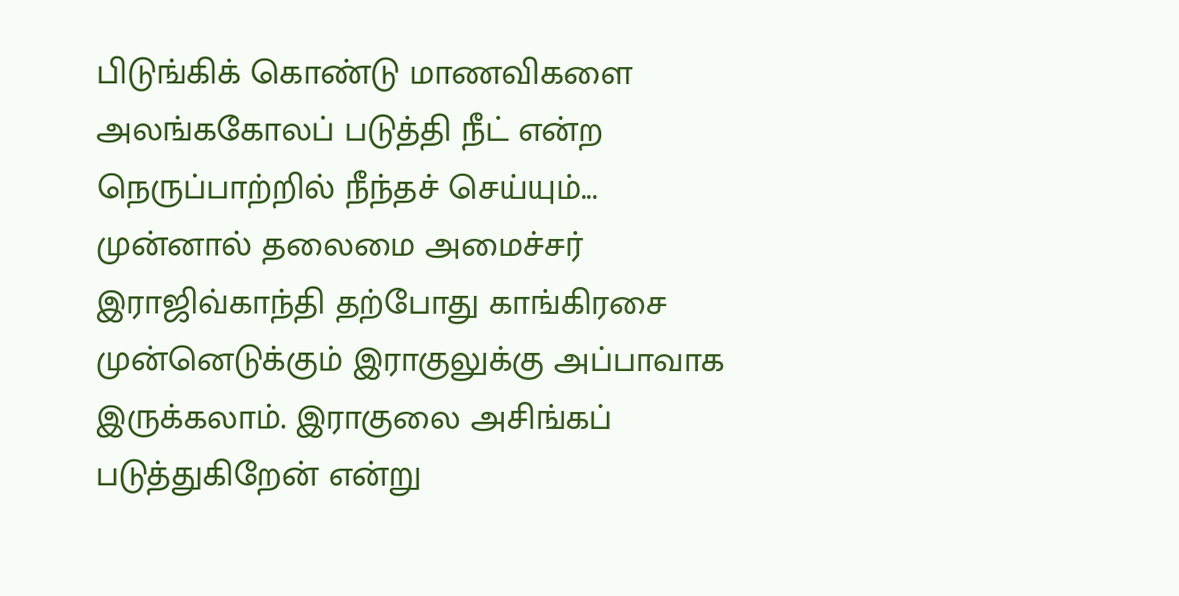பிடுங்கிக் கொண்டு மாணவிகளை அலங்ககோலப் படுத்தி நீட் என்ற நெருப்பாற்றில் நீந்தச் செய்யும்...
முன்னால் தலைமை அமைச்சர் இராஜிவ்காந்தி தற்போது காங்கிரசை முன்னெடுக்கும் இராகுலுக்கு அப்பாவாக இருக்கலாம். இராகுலை அசிங்கப் படுத்துகிறேன் என்று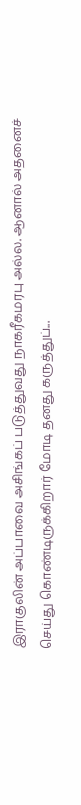இராகுலின் அப்பாவை அசிங்கப் படுத்துவது நாகரீகமரபு அல்ல. ஆனால் அதனைச் செய்து கொண்டிருக்கிறார் மோடி தனது கருத்துப்...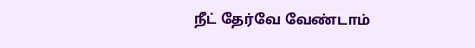நீட் தேர்வே வேண்டாம்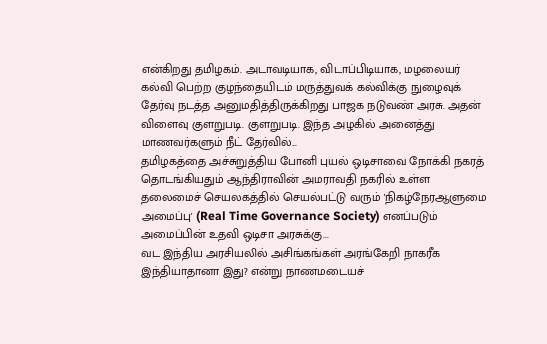என்கிறது தமிழகம். அடாவடியாக, விடாப்பிடியாக, மழலையர் கல்வி பெற்ற குழந்தையிடம் மருத்துவக் கல்விக்கு நுழைவுக் தேர்வு நடத்த அனுமதித்திருக்கிறது பாஜக நடுவண் அரசு. அதன் விளைவு குளறுபடி. குளறுபடி. இந்த அழகில் அனைத்து மாணவர்களும் நீட் தேர்வில்...
தமிழகத்தை அச்சுறுத்திய போனி புயல் ஒடிசாவை நோக்கி நகரத் தொடங்கியதும் ஆந்திராவின் அமராவதி நகரில் உள்ள தலைமைச் செயலகத்தில் செயல்பட்டு வரும் 'நிகழ்நேரஆளுமை அமைப்பு' (Real Time Governance Society) எனப்படும் அமைப்பின் உதவி ஒடிசா அரசுக்கு...
வட இந்திய அரசியலில் அசிங்கங்கள் அரங்கேறி நாகரீக இந்தியாதானா இது? என்று நாணமடையச்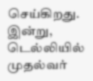செய்கிறது. இன்று, டெல்லியில் முதல்வர்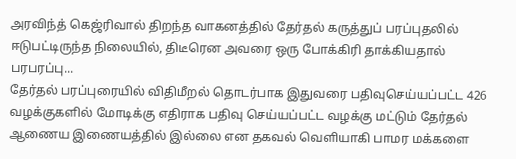அரவிந்த் கெஜ்ரிவால் திறந்த வாகனத்தில் தேர்தல் கருத்துப் பரப்புதலில் ஈடுபட்டிருந்த நிலையில், திடீரென அவரை ஒரு போக்கிரி தாக்கியதால் பரபரப்பு...
தேர்தல் பரப்புரையில் விதிமீறல் தொடர்பாக இதுவரை பதிவுசெய்யப்பட்ட 426 வழக்குகளில் மோடிக்கு எதிராக பதிவு செய்யப்பட்ட வழக்கு மட்டும் தேர்தல் ஆணைய இணையத்தில் இல்லை என தகவல் வெளியாகி பாமர மக்களை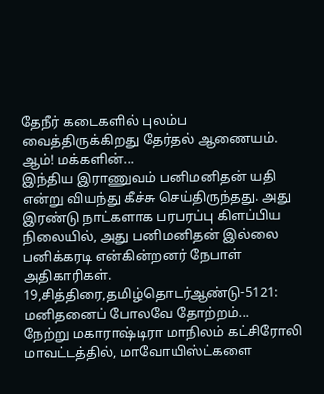தேநீர் கடைகளில் புலம்ப வைத்திருக்கிறது தேர்தல் ஆணையம். ஆம்! மக்களின்...
இந்திய இராணுவம் பனிமனிதன் யதி என்று வியந்து கீச்சு செய்திருந்தது. அது இரண்டு நாட்களாக பரபரப்பு கிளப்பிய நிலையில், அது பனிமனிதன் இல்லை பனிக்கரடி என்கின்றனர் நேபாள் அதிகாரிகள்.
19,சித்திரை,தமிழ்தொடர்ஆண்டு-5121: மனிதனைப் போலவே தோற்றம்...
நேற்று மகாராஷ்டிரா மாநிலம் கட்சிரோலி மாவட்டத்தில், மாவோயிஸ்ட்களை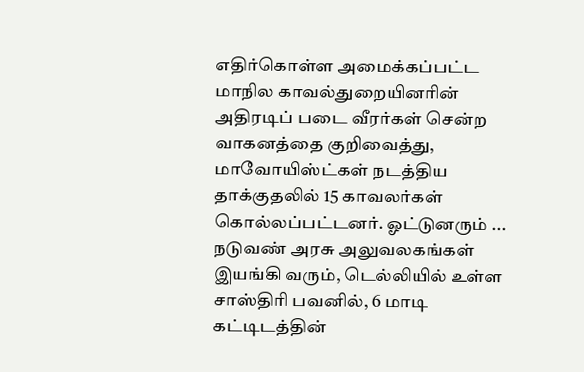எதிர்கொள்ள அமைக்கப்பட்ட மாநில காவல்துறையினரின் அதிரடிப் படை வீரர்கள் சென்ற வாகனத்தை குறிவைத்து, மாவோயிஸ்ட்கள் நடத்திய தாக்குதலில் 15 காவலர்கள் கொல்லப்பட்டனர். ஓட்டுனரும் ...
நடுவண் அரசு அலுவலகங்கள் இயங்கி வரும், டெல்லியில் உள்ள சாஸ்திரி பவனில், 6 மாடி கட்டிடத்தின்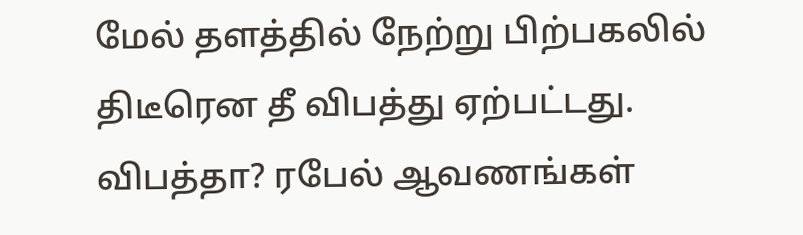மேல் தளத்தில் நேற்று பிற்பகலில் திடீரென தீ விபத்து ஏற்பட்டது. விபத்தா? ரபேல் ஆவணங்கள்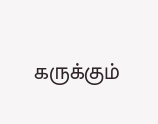கருக்கும்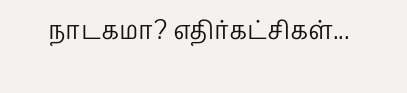நாடகமா? எதிர்கட்சிகள்...